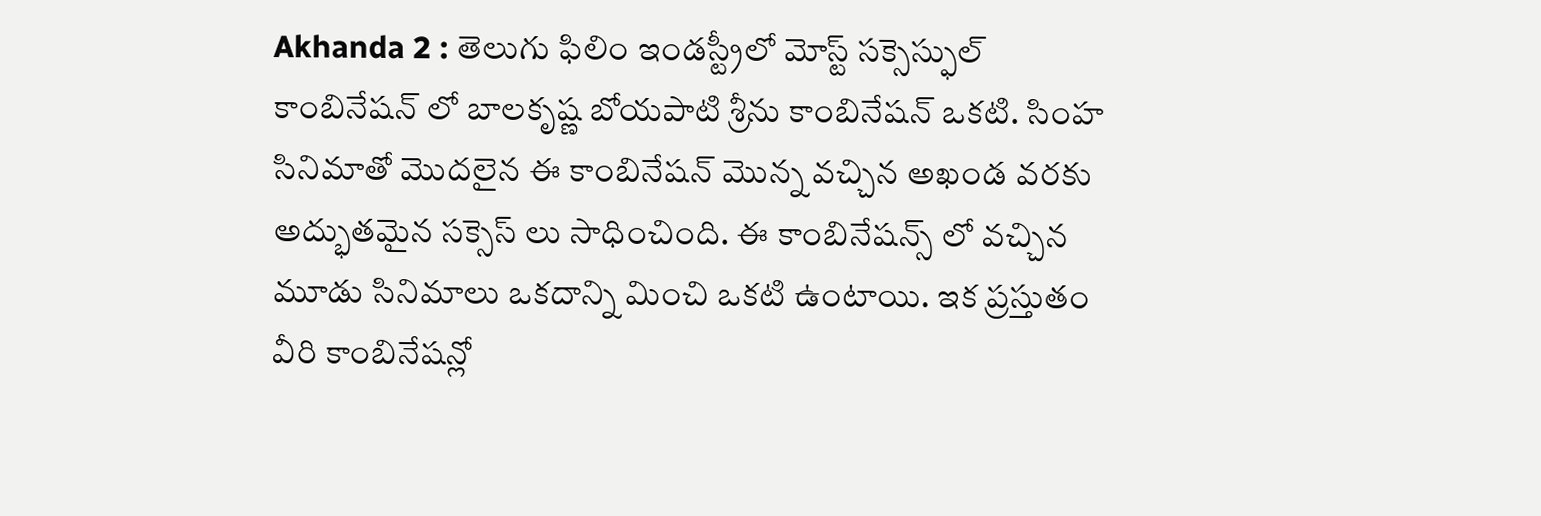Akhanda 2 : తెలుగు ఫిలిం ఇండస్ట్రీలో మోస్ట్ సక్సెస్ఫుల్ కాంబినేషన్ లో బాలకృష్ణ బోయపాటి శ్రీను కాంబినేషన్ ఒకటి. సింహ సినిమాతో మొదలైన ఈ కాంబినేషన్ మొన్న వచ్చిన అఖండ వరకు అద్భుతమైన సక్సెస్ లు సాధించింది. ఈ కాంబినేషన్స్ లో వచ్చిన మూడు సినిమాలు ఒకదాన్ని మించి ఒకటి ఉంటాయి. ఇక ప్రస్తుతం వీరి కాంబినేషన్లో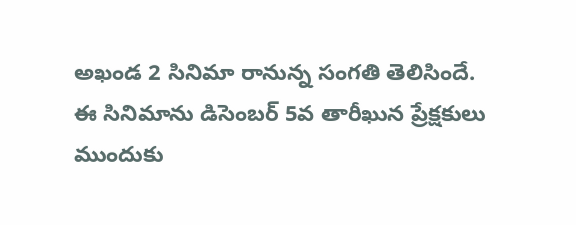అఖండ 2 సినిమా రానున్న సంగతి తెలిసిందే.
ఈ సినిమాను డిసెంబర్ 5వ తారీఖున ప్రేక్షకులు ముందుకు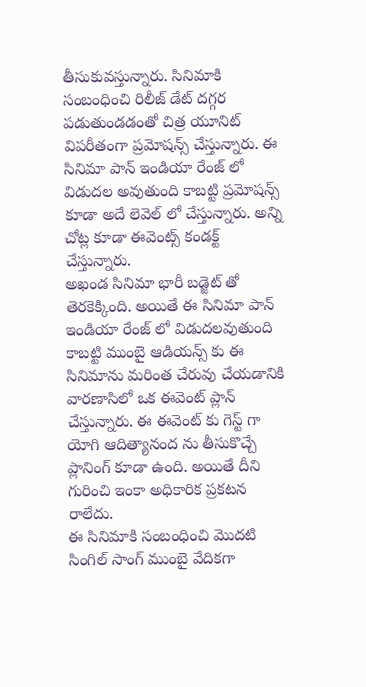తీసుకువస్తున్నారు. సినిమాకి సంబంధించి రిలీజ్ డేట్ దగ్గర పడుతుండడంతో చిత్ర యూనిట్ విపరీతంగా ప్రమోషన్స్ చేస్తున్నారు. ఈ సినిమా పాన్ ఇండియా రేంజ్ లో విడుదల అవుతుంది కాబట్టి ప్రమోషన్స్ కూడా అదే లెవెల్ లో చేస్తున్నారు. అన్ని చోట్ల కూడా ఈవెంట్స్ కండక్ట్ చేస్తున్నారు.
అఖండ సినిమా భారీ బడ్జెట్ తో తెరకెక్కింది. అయితే ఈ సినిమా పాన్ ఇండియా రేంజ్ లో విడుదలవుతుంది కాబట్టి ముంబై ఆడియన్స్ కు ఈ సినిమాను మరింత చేరువు చేయడానికి వారణాసిలో ఒక ఈవెంట్ ప్లాన్ చేస్తున్నారు. ఈ ఈవెంట్ కు గెస్ట్ గా యోగి ఆదిత్యానంద ను తీసుకొచ్చే ప్లానింగ్ కూడా ఉంది. అయితే దీని గురించి ఇంకా అధికారిక ప్రకటన రాలేదు.
ఈ సినిమాకి సంబంధించి మొదటి సింగిల్ సాంగ్ ముంబై వేదికగా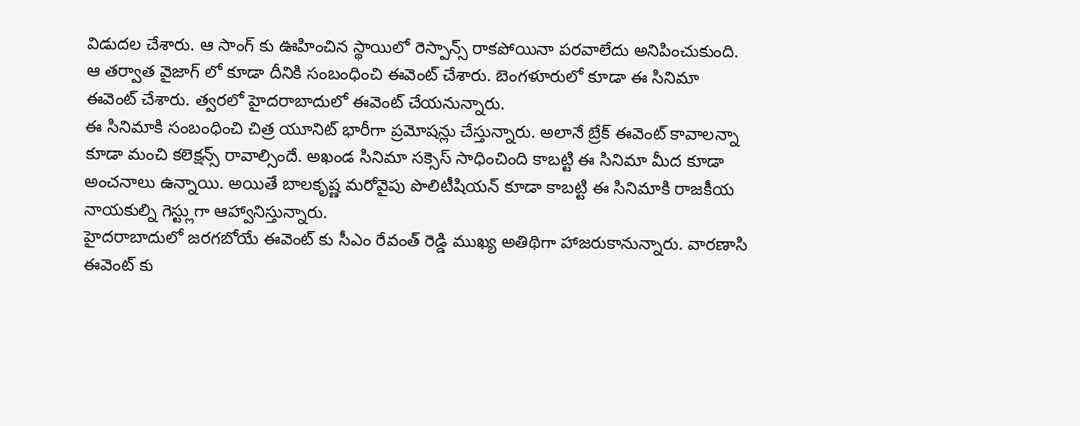విడుదల చేశారు. ఆ సాంగ్ కు ఊహించిన స్థాయిలో రెస్పాన్స్ రాకపోయినా పరవాలేదు అనిపించుకుంది. ఆ తర్వాత వైజాగ్ లో కూడా దీనికి సంబంధించి ఈవెంట్ చేశారు. బెంగళూరులో కూడా ఈ సినిమా ఈవెంట్ చేశారు. త్వరలో హైదరాబాదులో ఈవెంట్ చేయనున్నారు.
ఈ సినిమాకి సంబంధించి చిత్ర యూనిట్ భారీగా ప్రమోషన్లు చేస్తున్నారు. అలానే బ్రేక్ ఈవెంట్ కావాలన్నా కూడా మంచి కలెక్షన్స్ రావాల్సిందే. అఖండ సినిమా సక్సెస్ సాధించింది కాబట్టి ఈ సినిమా మీద కూడా అంచనాలు ఉన్నాయి. అయితే బాలకృష్ణ మరోవైపు పొలిటీషియన్ కూడా కాబట్టి ఈ సినిమాకి రాజకీయ నాయకుల్ని గెస్ట్లుగా ఆహ్వానిస్తున్నారు.
హైదరాబాదులో జరగబోయే ఈవెంట్ కు సీఎం రేవంత్ రెడ్డి ముఖ్య అతిథిగా హాజరుకానున్నారు. వారణాసి ఈవెంట్ కు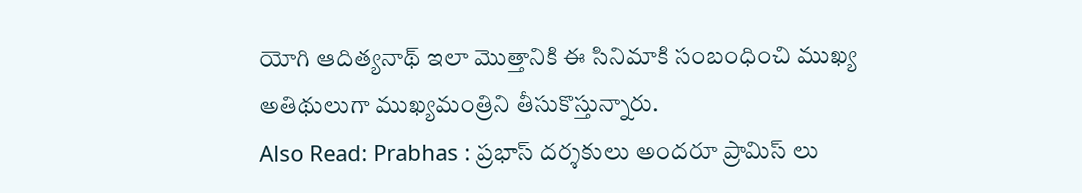యోగి ఆదిత్యనాథ్ ఇలా మొత్తానికి ఈ సినిమాకి సంబంధించి ముఖ్య అతిథులుగా ముఖ్యమంత్రిని తీసుకొస్తున్నారు.
Also Read: Prabhas : ప్రభాస్ దర్శకులు అందరూ ప్రామిస్ లు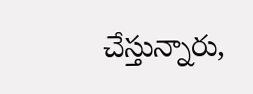చేస్తున్నారు,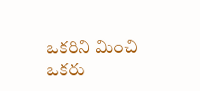ఒకరిని మించి ఒకరు